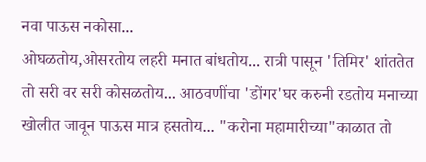नवा पाऊस नकोसा...
ओघळतोय,ओसरतोय लहरी मनात बांधतोय... रात्री पासून 'तिमिर' शांततेत तो सरी वर सरी कोसळतोय... आठवणींचा 'डोंगर'घर करुनी रडतोय मनाच्या खोलीत जावून पाऊस मात्र हसतोय... "करोना महामारीच्या"काळात तो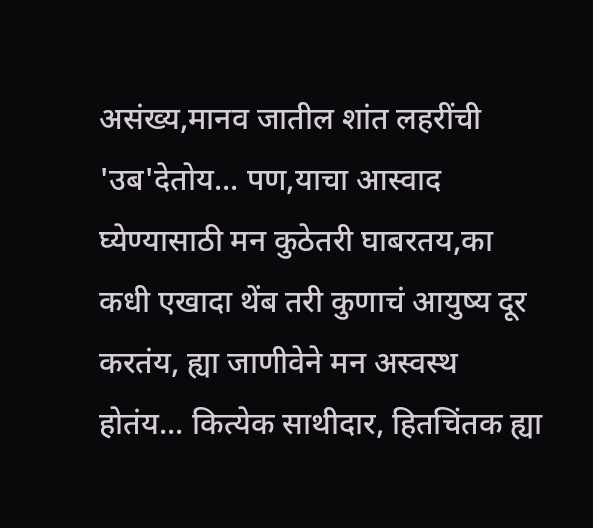असंख्य,मानव जातील शांत लहरींची 'उब'देतोय... पण,याचा आस्वाद घ्येण्यासाठी मन कुठेतरी घाबरतय,का कधी एखादा थेंब तरी कुणाचं आयुष्य दूर करतंय, ह्या जाणीवेने मन अस्वस्थ होतंय... कित्येक साथीदार, हितचिंतक ह्या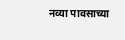नव्या पावसाच्या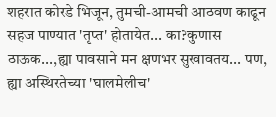शहरात कोरडे भिजून, तुमची-आमची आठवण काढून सहज पाण्यात 'तृप्त' होतायेत... का?कुणास ठाऊक...,ह्या पावसाने मन क्षणभर सुखावतय... पण, ह्या अस्थिरतेच्या 'घालमेलीच'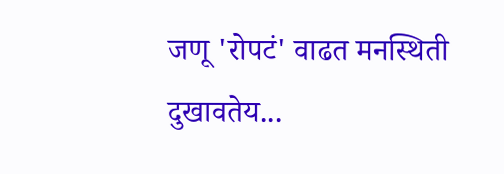जणू 'रोपटं' वाढत मनस्थिती दुखावतेय...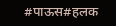#पाऊस#हलक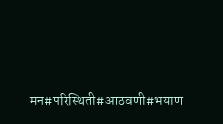मन#परिस्थिती#आठवणी#भयाण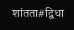शांतता#द्विधा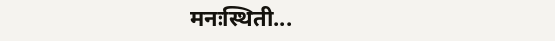मनःस्थिती...